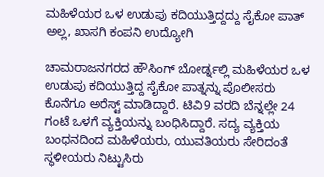ಮಹಿಳೆಯರ ಒಳ ಉಡುಪು ಕದಿಯುತ್ತಿದ್ದದ್ದು ಸೈಕೋ ಪಾತ್ ಅಲ್ಲ, ಖಾಸಗಿ ಕಂಪನಿ ಉದ್ಯೋಗಿ

ಚಾಮರಾಜನಗರದ ಹೌಸಿಂಗ್ ಬೋರ್ಡ್ನಲ್ಲಿ ಮಹಿಳೆಯರ ಒಳ ಉಡುಪು ಕದಿಯುತ್ತಿದ್ದ ಸೈಕೋ ಪಾತ್ನನ್ನು ಪೊಲೀಸರು ಕೊನೆಗೂ ಅರೆಸ್ಟ್ ಮಾಡಿದ್ದಾರೆ. ಟಿವಿ9 ವರದಿ ಬೆನ್ನಲ್ಲೇ 24 ಗಂಟೆ ಒಳಗೆ ವ್ಯಕ್ತಿಯನ್ನು ಬಂಧಿಸಿದ್ದಾರೆ. ಸದ್ಯ ವ್ಯಕ್ತಿಯ ಬಂಧನದಿಂದ ಮಹಿಳೆಯರು, ಯುವತಿಯರು ಸೇರಿದಂತೆ ಸ್ಥಳೀಯರು ನಿಟ್ಟುಸಿರು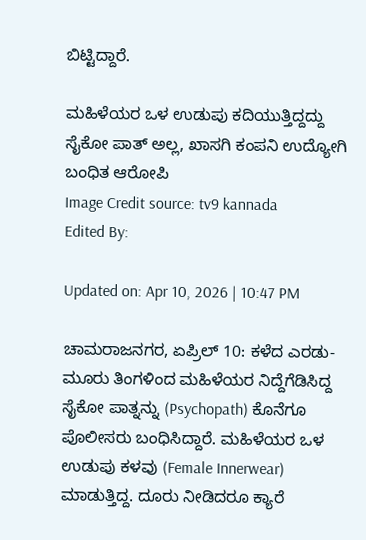ಬಿಟ್ಟಿದ್ದಾರೆ.

ಮಹಿಳೆಯರ ಒಳ ಉಡುಪು ಕದಿಯುತ್ತಿದ್ದದ್ದು ಸೈಕೋ ಪಾತ್ ಅಲ್ಲ, ಖಾಸಗಿ ಕಂಪನಿ ಉದ್ಯೋಗಿ
ಬಂಧಿತ ಆರೋಪಿ
Image Credit source: tv9 kannada
Edited By:

Updated on: Apr 10, 2026 | 10:47 PM

ಚಾಮರಾಜನಗರ, ಏಪ್ರಿಲ್ 10: ಕಳೆದ ಎರಡು-ಮೂರು ತಿಂಗಳಿಂದ ಮಹಿಳೆಯರ ನಿದ್ದೆಗೆಡಿಸಿದ್ದ ಸೈಕೋ ಪಾತ್ನನ್ನು (Psychopath) ಕೊನೆಗೂ ಪೊಲೀಸರು ಬಂಧಿಸಿದ್ದಾರೆ. ಮಹಿಳೆಯರ ಒಳ ಉಡುಪು ಕಳವು (Female Innerwear) ಮಾಡುತ್ತಿದ್ದ. ದೂರು ನೀಡಿದರೂ ಕ್ಯಾರೆ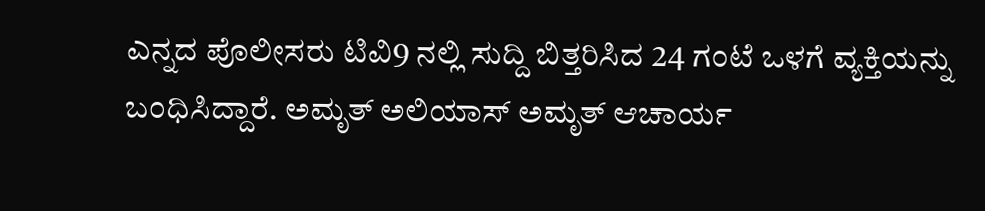ಎನ್ನದ ಪೊಲೀಸರು ಟಿವಿ9 ನಲ್ಲಿ ಸುದ್ದಿ ಬಿತ್ತರಿಸಿದ 24 ಗಂಟೆ ಒಳಗೆ ವ್ಯಕ್ತಿಯನ್ನು ಬಂಧಿಸಿದ್ದಾರೆ. ಅಮೃತ್ ಅಲಿಯಾಸ್ ಅಮೃತ್ ಆಚಾರ್ಯ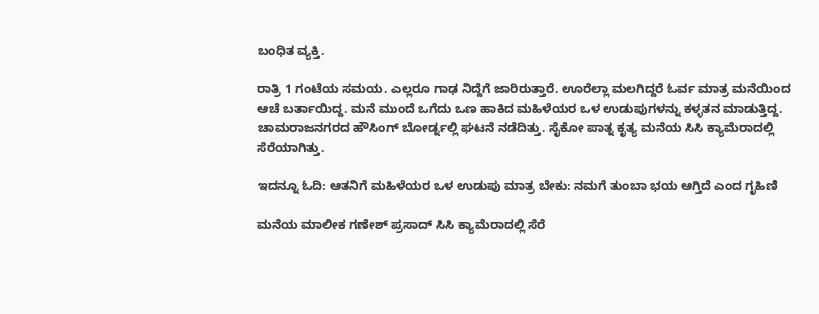ಬಂಧಿತ ವ್ಯಕ್ತಿ.

ರಾತ್ರಿ 1 ಗಂಟೆಯ ಸಮಯ. ಎಲ್ಲರೂ ಗಾಢ ನಿದ್ದೆಗೆ ಜಾರಿರುತ್ತಾರೆ. ಊರೆಲ್ಲಾ ಮಲಗಿದ್ದರೆ ಓರ್ವ ಮಾತ್ರ ಮನೆಯಿಂದ ಆಚೆ ಬರ್ತಾಯಿದ್ದ. ಮನೆ ಮುಂದೆ ಒಗೆದು ಒಣ ಹಾಕಿದ ಮಹಿಳೆಯರ ಒಳ ಉಡುಪುಗಳನ್ನು ಕಳ್ಳತನ ಮಾಡುತ್ತಿದ್ದ. ಚಾಮರಾಜನಗರದ ಹೌಸಿಂಗ್ ಬೋರ್ಡ್ನಲ್ಲಿ ಘಟನೆ ನಡೆದಿತ್ತು. ಸೈಕೋ ಪಾತ್ನ ಕೃತ್ಯ ಮನೆಯ ಸಿಸಿ ಕ್ಯಾಮೆರಾದಲ್ಲಿ ಸೆರೆಯಾಗಿತ್ತು.

ಇದನ್ನೂ ಓದಿ: ಆತನಿಗೆ ಮಹಿಳೆಯರ ಒಳ ಉಡುಪು ಮಾತ್ರ ಬೇಕು: ನಮಗೆ ತುಂಬಾ ಭಯ ಆಗ್ತಿದೆ ಎಂದ ಗೃಹಿಣಿ

ಮನೆಯ ಮಾಲೀಕ ಗಣೇಶ್ ಪ್ರಸಾದ್ ಸಿಸಿ ಕ್ಯಾಮೆರಾದಲ್ಲಿ ಸೆರೆ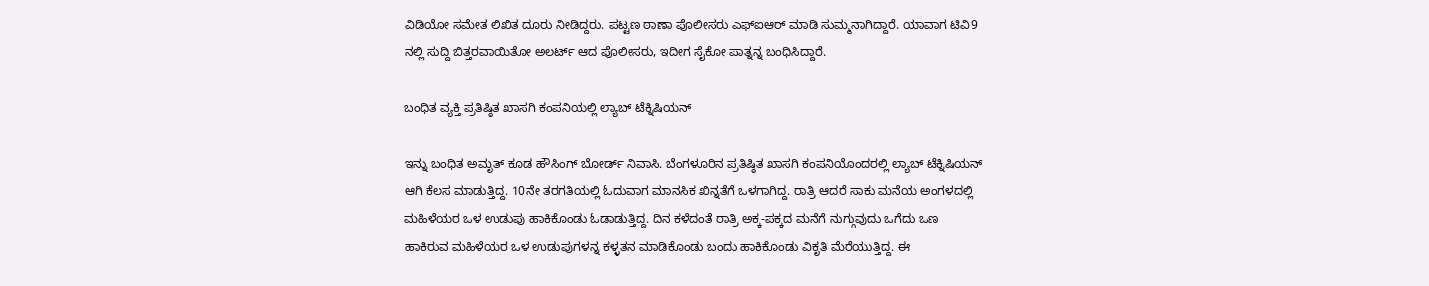ವಿಡಿಯೋ ಸಮೇತ ಲಿಖಿತ ದೂರು ನೀಡಿದ್ದರು. ಪಟ್ಟಣ ಠಾಣಾ ಪೊಲೀಸರು ಎಫ್ಐಆರ್ ಮಾಡಿ ಸುಮ್ಮನಾಗಿದ್ದಾರೆ. ಯಾವಾಗ ಟಿವಿ9 ನಲ್ಲಿ ಸುದ್ದಿ ಬಿತ್ತರವಾಯಿತೋ ಅಲರ್ಟ್ ಆದ ಪೊಲೀಸರು, ಇದೀಗ ಸೈಕೋ ಪಾತ್ನನ್ನ ಬಂಧಿಸಿದ್ದಾರೆ.

ಬಂಧಿತ ವ್ಯಕ್ತಿ ಪ್ರತಿಷ್ಠಿತ ಖಾಸಗಿ ಕಂಪನಿಯಲ್ಲಿ ಲ್ಯಾಬ್ ಟೆಕ್ನಿಷಿಯನ್

ಇನ್ನು ಬಂಧಿತ ಅಮೃತ್ ಕೂಡ ಹೌಸಿಂಗ್ ಬೋರ್ಡ್ ನಿವಾಸಿ. ಬೆಂಗಳೂರಿನ ಪ್ರತಿಷ್ಠಿತ ಖಾಸಗಿ ಕಂಪನಿಯೊಂದರಲ್ಲಿ ಲ್ಯಾಬ್ ಟೆಕ್ನಿಷಿಯನ್ ಆಗಿ ಕೆಲಸ ಮಾಡುತ್ತಿದ್ದ. 10ನೇ ತರಗತಿಯಲ್ಲಿ ಓದುವಾಗ ಮಾನಸಿಕ ಖಿನ್ನತೆಗೆ ಒಳಗಾಗಿದ್ದ. ರಾತ್ರಿ ಆದರೆ ಸಾಕು ಮನೆಯ ಅಂಗಳದಲ್ಲಿ ಮಹಿಳೆಯರ ಒಳ ಉಡುಪು ಹಾಕಿಕೊಂಡು ಓಡಾಡುತ್ತಿದ್ದ. ದಿನ ಕಳೆದಂತೆ ರಾತ್ರಿ ಅಕ್ಕ-ಪಕ್ಕದ ಮನೆಗೆ ನುಗ್ಗುವುದು ಒಗೆದು ಒಣ ಹಾಕಿರುವ ಮಹಿಳೆಯರ ಒಳ ಉಡುಪುಗಳನ್ನ ಕಳ್ಳತನ ಮಾಡಿಕೊಂಡು ಬಂದು ಹಾಕಿಕೊಂಡು ವಿಕೃತಿ ಮೆರೆಯುತ್ತಿದ್ದ. ಈ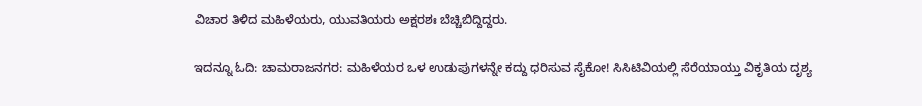ವಿಚಾರ ತಿಳಿದ ಮಹಿಳೆಯರು, ಯುವತಿಯರು ಅಕ್ಷರಶಃ ಬೆಚ್ಚಿಬಿದ್ದಿದ್ದರು.

ಇದನ್ನೂ ಓದಿ: ಚಾಮರಾಜನಗರ: ಮಹಿಳೆಯರ ಒಳ ಉಡುಪುಗಳನ್ನೇ ಕದ್ದು ಧರಿಸುವ ಸೈಕೋ! ಸಿಸಿಟಿವಿಯಲ್ಲಿ ಸೆರೆಯಾಯ್ತು ವಿಕೃತಿಯ ದೃಶ್ಯ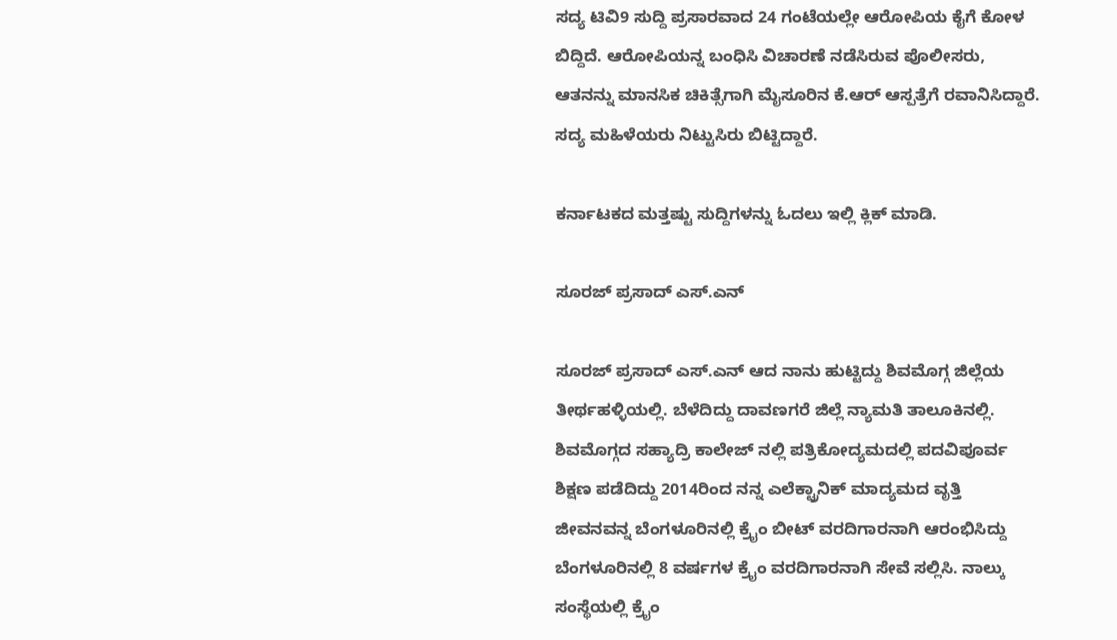ಸದ್ಯ ಟಿವಿ9 ಸುದ್ದಿ ಪ್ರಸಾರವಾದ 24 ಗಂಟೆಯಲ್ಲೇ ಆರೋಪಿಯ ಕೈಗೆ ಕೋಳ ಬಿದ್ದಿದೆ. ಆರೋಪಿಯನ್ನ ಬಂಧಿಸಿ ವಿಚಾರಣೆ ನಡೆಸಿರುವ ಪೊಲೀಸರು, ಆತನನ್ನು ಮಾನಸಿಕ ಚಿಕಿತ್ಸೆಗಾಗಿ ಮೈಸೂರಿನ ಕೆ.ಆರ್ ಆಸ್ಪತ್ರೆಗೆ ರವಾನಿಸಿದ್ದಾರೆ. ಸದ್ಯ ಮಹಿಳೆಯರು ನಿಟ್ಟುಸಿರು ಬಿಟ್ಟಿದ್ದಾರೆ.

ಕರ್ನಾಟಕದ ಮತ್ತಷ್ಟು ಸುದ್ದಿಗಳನ್ನು ಓದಲು ಇಲ್ಲಿ ಕ್ಲಿಕ್ ಮಾಡಿ.

ಸೂರಜ್ ಪ್ರಸಾದ್ ಎಸ್.ಎನ್

ಸೂರಜ್ ಪ್ರಸಾದ್ ಎಸ್.ಎನ್ ಆದ ನಾನು ಹುಟ್ಟಿದ್ದು ಶಿವಮೊಗ್ಗ ಜಿಲ್ಲೆಯ ತೀರ್ಥಹಳ್ಳಿಯಲ್ಲಿ. ಬೆಳೆದಿದ್ದು ದಾವಣಗರೆ ಜಿಲ್ಲೆ ನ್ಯಾಮತಿ ತಾಲೂಕಿನಲ್ಲಿ. ಶಿವಮೊಗ್ಗದ ಸಹ್ಯಾದ್ರಿ ಕಾಲೇಜ್ ನಲ್ಲಿ ಪತ್ರಿಕೋದ್ಯಮದಲ್ಲಿ ಪದವಿಪೂರ್ವ ಶಿಕ್ಷಣ ಪಡೆದಿದ್ದು 2014ರಿಂದ ನನ್ನ ಎಲೆಕ್ಟ್ರಾನಿಕ್ ಮಾದ್ಯಮದ ವೃತ್ತಿ ಜೀವನವನ್ನ ಬೆಂಗಳೂರಿನಲ್ಲಿ ಕ್ರೈಂ ಬೀಟ್ ವರದಿಗಾರನಾಗಿ ಆರಂಭಿಸಿದ್ದು ಬೆಂಗಳೂರಿನಲ್ಲಿ 8 ವರ್ಷಗಳ ಕ್ರೈಂ ವರದಿಗಾರನಾಗಿ ಸೇವೆ ಸಲ್ಲಿಸಿ. ನಾಲ್ಕು ಸಂಸ್ಥೆಯಲ್ಲಿ ಕ್ರೈಂ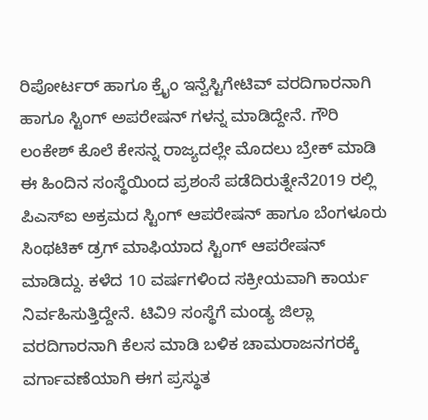ರಿಪೋರ್ಟರ್ ಹಾಗೂ ಕ್ರೈಂ ಇನ್ವೆಸ್ಟಿಗೇಟಿವ್ ವರದಿಗಾರನಾಗಿ ಹಾಗೂ ಸ್ಟಿಂಗ್ ಅಪರೇಷನ್ ಗಳನ್ನ ಮಾಡಿದ್ದೇನೆ. ಗೌರಿ ಲಂಕೇಶ್ ಕೊಲೆ ಕೇಸನ್ನ ರಾಜ್ಯದಲ್ಲೇ ಮೊದಲು ಬ್ರೇಕ್ ಮಾಡಿ ಈ ಹಿಂದಿನ ಸಂಸ್ಥೆಯಿಂದ ಪ್ರಶಂಸೆ ಪಡೆದಿರುತ್ನೇನೆ2019 ರಲ್ಲಿ ಪಿಎಸ್ಐ ಅಕ್ರಮದ ಸ್ಟಿಂಗ್ ಆಪರೇಷನ್ ಹಾಗೂ ಬೆಂಗಳೂರು ಸಿಂಥಟಿಕ್ ಡ್ರಗ್ ಮಾಫಿಯಾದ ಸ್ಟಿಂಗ್ ಆಪರೇಷನ್ ಮಾಡಿದ್ದು. ಕಳೆದ 10 ವರ್ಷಗಳಿಂದ ಸಕ್ರೀಯವಾಗಿ ಕಾರ್ಯ ನಿರ್ವಹಿಸುತ್ತಿದ್ದೇನೆ. ಟಿವಿ9 ಸಂಸ್ಥೆಗೆ ಮಂಡ್ಯ ಜಿಲ್ಲಾ ವರದಿಗಾರನಾಗಿ ಕೆಲಸ ಮಾಡಿ ಬಳಿಕ ಚಾಮರಾಜನಗರಕ್ಕೆ ವರ್ಗಾವಣೆಯಾಗಿ ಈಗ ಪ್ರಸ್ಥುತ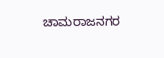ಚಾಮರಾಜನಗರ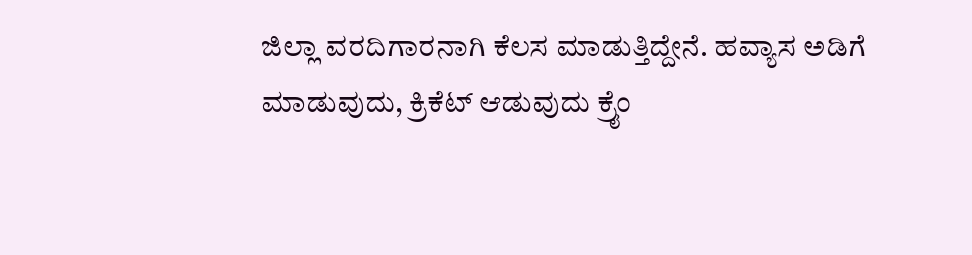ಜಿಲ್ಲಾ ವರದಿಗಾರನಾಗಿ ಕೆಲಸ ಮಾಡುತ್ತಿದ್ದೇನೆ. ಹವ್ಯಾಸ ಅಡಿಗೆ ಮಾಡುವುದು, ಕ್ರಿಕೆಟ್ ಆಡುವುದು ಕ್ರೈಂ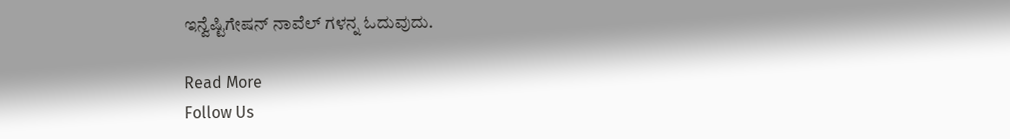ಇನ್ವೆಷ್ಟಿಗೇಷನ್ ನಾವೆಲ್ ಗಳನ್ನ ಓದುವುದು.

Read More
Follow Us